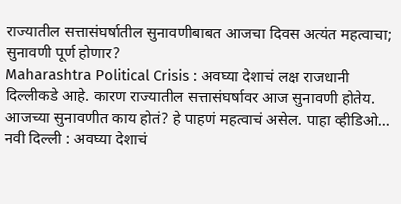राज्यातील सत्तासंघर्षातील सुनावणीबाबत आजचा दिवस अत्यंत महत्वाचा; सुनावणी पूर्ण होणार?
Maharashtra Political Crisis : अवघ्या देशाचं लक्ष राजधानी दिल्लीकडे आहे. कारण राज्यातील सत्तासंघर्षावर आज सुनावणी होतेय. आजच्या सुनावणीत काय होतं? हे पाहणं महत्वाचं असेल. पाहा व्हीडिओ...
नवी दिल्ली : अवघ्या देशाचं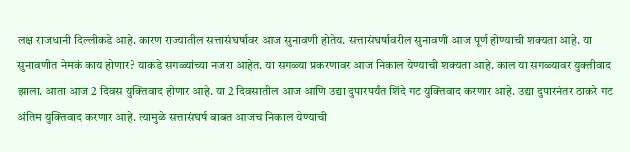लक्ष राजधानी दिल्लीकडे आहे. कारण राज्यातील सत्तासंघर्षावर आज सुनावणी होतेय. सत्तासंघर्षावरील सुनावणी आज पूर्ण होण्याची शक्यता आहे. या सुनावणीत नेमकं काय होणार? याकडे सगळ्यांच्या नजरा आहेत. या सगळ्या प्रकरणावर आज निकाल येण्याची शक्यता आहे. काल या सगळ्यावर युक्तीवाद झाला. आता आज 2 दिवस युक्तिवाद होणार आहे. या 2 दिवसातील आज आणि उद्या दुपारपर्यंत शिंदे गट युक्तिवाद करणार आहे. उद्या दुपारनंतर ठाकरे गट अंतिम युक्तिवाद करणार आहे. त्यामुळे सत्तासंघर्ष बाबत आजच निकाल येण्याची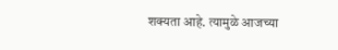शक्यता आहे. त्यामुळे आजच्या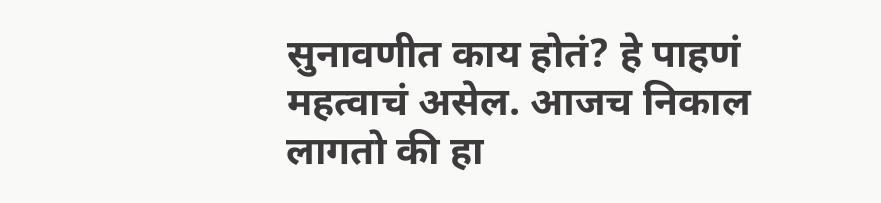सुनावणीत काय होतं? हे पाहणं महत्वाचं असेल. आजच निकाल लागतो की हा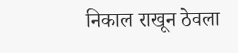निकाल राखून ठेवला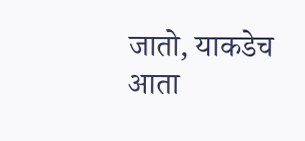जातो, याकडेच आता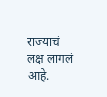राज्याचं लक्ष लागलं आहे.